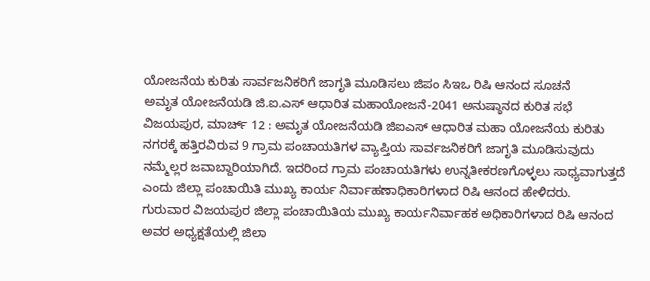ಯೋಜನೆಯ ಕುರಿತು ಸಾರ್ವಜನಿಕರಿಗೆ ಜಾಗೃತಿ ಮೂಡಿಸಲು ಜಿಪಂ ಸಿಇಒ ರಿಷಿ ಆನಂದ ಸೂಚನೆ
ಅಮೃತ ಯೋಜನೆಯಡಿ ಜಿ.ಐ.ಎಸ್ ಆಧಾರಿತ ಮಹಾಯೋಜನೆ-2041 ಅನುಷ್ಠಾನದ ಕುರಿತ ಸಭೆ
ವಿಜಯಪುರ, ಮಾರ್ಚ್ 12 : ಅಮೃತ ಯೋಜನೆಯಡಿ ಜಿಐಎಸ್ ಆಧಾರಿತ ಮಹಾ ಯೋಜನೆಯ ಕುರಿತು ನಗರಕ್ಕೆ ಹತ್ತಿರವಿರುವ 9 ಗ್ರಾಮ ಪಂಚಾಯತಿಗಳ ವ್ಯಾಪ್ತಿಯ ಸಾರ್ವಜನಿಕರಿಗೆ ಜಾಗೃತಿ ಮೂಡಿಸುವುದು ನಮ್ಮೆಲ್ಲರ ಜವಾಬ್ದಾರಿಯಾಗಿದೆ. ಇದರಿಂದ ಗ್ರಾಮ ಪಂಚಾಯತಿಗಳು ಉನ್ನತೀಕರಣಗೊಳ್ಳಲು ಸಾಧ್ಯವಾಗುತ್ತದೆ ಎಂದು ಜಿಲ್ಲಾ ಪಂಚಾಯಿತಿ ಮುಖ್ಯ ಕಾರ್ಯ ನಿರ್ವಾಹಣಾಧಿಕಾರಿಗಳಾದ ರಿಷಿ ಆನಂದ ಹೇಳಿದರು.
ಗುರುವಾರ ವಿಜಯಪುರ ಜಿಲ್ಲಾ ಪಂಚಾಯಿತಿಯ ಮುಖ್ಯ ಕಾರ್ಯನಿರ್ವಾಹಕ ಅಧಿಕಾರಿಗಳಾದ ರಿಷಿ ಆನಂದ ಅವರ ಅಧ್ಯಕ್ಷತೆಯಲ್ಲಿ ಜಿಲಾ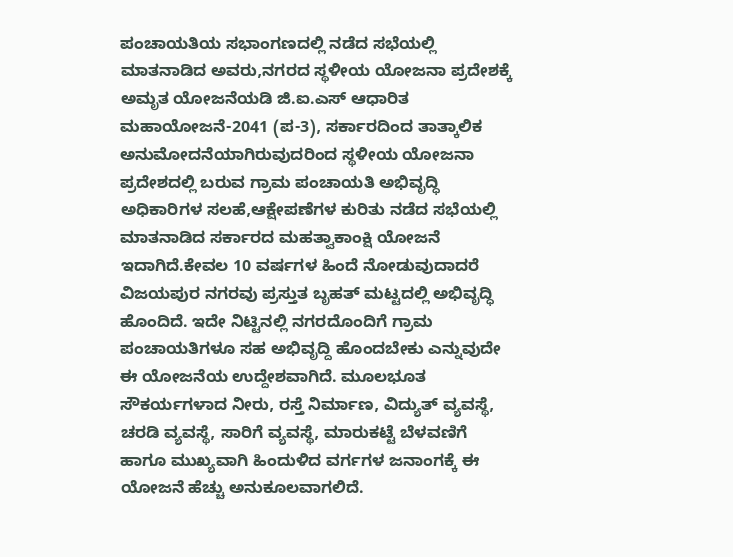ಪಂಚಾಯತಿಯ ಸಭಾಂಗಣದಲ್ಲಿ ನಡೆದ ಸಭೆಯಲ್ಲಿ ಮಾತನಾಡಿದ ಅವರು,ನಗರದ ಸ್ಥಳೀಯ ಯೋಜನಾ ಪ್ರದೇಶಕ್ಕೆ ಅಮೃತ ಯೋಜನೆಯಡಿ ಜಿ.ಐ.ಎಸ್ ಆಧಾರಿತ ಮಹಾಯೋಜನೆ-2041 (ಪ-3), ಸರ್ಕಾರದಿಂದ ತಾತ್ಕಾಲಿಕ ಅನುಮೋದನೆಯಾಗಿರುವುದರಿಂದ ಸ್ಥಳೀಯ ಯೋಜನಾ ಪ್ರದೇಶದಲ್ಲಿ ಬರುವ ಗ್ರಾಮ ಪಂಚಾಯತಿ ಅಭಿವೃದ್ಧಿ ಅಧಿಕಾರಿಗಳ ಸಲಹೆ,ಆಕ್ಷೇಪಣೆಗಳ ಕುರಿತು ನಡೆದ ಸಭೆಯಲ್ಲಿ ಮಾತನಾಡಿದ ಸರ್ಕಾರದ ಮಹತ್ವಾಕಾಂಕ್ಷಿ ಯೋಜನೆ ಇದಾಗಿದೆ.ಕೇವಲ 10 ವರ್ಷಗಳ ಹಿಂದೆ ನೋಡುವುದಾದರೆ ವಿಜಯಪುರ ನಗರವು ಪ್ರಸ್ತುತ ಬೃಹತ್ ಮಟ್ಟದಲ್ಲಿ ಅಭಿವೃದ್ಧಿ ಹೊಂದಿದೆ. ಇದೇ ನಿಟ್ಟಿನಲ್ಲಿ ನಗರದೊಂದಿಗೆ ಗ್ರಾಮ ಪಂಚಾಯತಿಗಳೂ ಸಹ ಅಭಿವೃದ್ದಿ ಹೊಂದಬೇಕು ಎನ್ನುವುದೇ ಈ ಯೋಜನೆಯ ಉದ್ದೇಶವಾಗಿದೆ. ಮೂಲಭೂತ ಸೌಕರ್ಯಗಳಾದ ನೀರು, ರಸ್ತೆ ನಿರ್ಮಾಣ, ವಿದ್ಯುತ್ ವ್ಯವಸ್ಥೆ, ಚರಡಿ ವ್ಯವಸ್ಥೆ, ಸಾರಿಗೆ ವ್ಯವಸ್ಥೆ, ಮಾರುಕಟ್ಟೆ ಬೆಳವಣಿಗೆ ಹಾಗೂ ಮುಖ್ಯವಾಗಿ ಹಿಂದುಳಿದ ವರ್ಗಗಳ ಜನಾಂಗಕ್ಕೆ ಈ ಯೋಜನೆ ಹೆಚ್ಚು ಅನುಕೂಲವಾಗಲಿದೆ.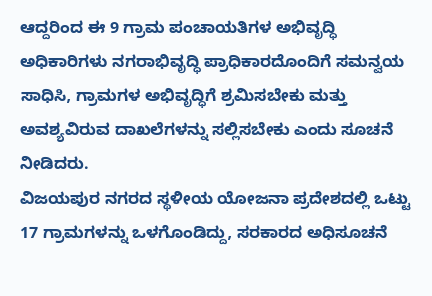ಆದ್ದರಿಂದ ಈ 9 ಗ್ರಾಮ ಪಂಚಾಯತಿಗಳ ಅಭಿವೃದ್ಧಿ ಅಧಿಕಾರಿಗಳು ನಗರಾಭಿವೃದ್ಧಿ ಪ್ರಾಧಿಕಾರದೊಂದಿಗೆ ಸಮನ್ವಯ ಸಾಧಿಸಿ, ಗ್ರಾಮಗಳ ಅಭಿವೃದ್ಧಿಗೆ ಶ್ರಮಿಸಬೇಕು ಮತ್ತು ಅವಶ್ಯವಿರುವ ದಾಖಲೆಗಳನ್ನು ಸಲ್ಲಿಸಬೇಕು ಎಂದು ಸೂಚನೆ ನೀಡಿದರು.
ವಿಜಯಪುರ ನಗರದ ಸ್ಥಳೀಯ ಯೋಜನಾ ಪ್ರದೇಶದಲ್ಲಿ ಒಟ್ಟು 17 ಗ್ರಾಮಗಳನ್ನು ಒಳಗೊಂಡಿದ್ದು, ಸರಕಾರದ ಅಧಿಸೂಚನೆ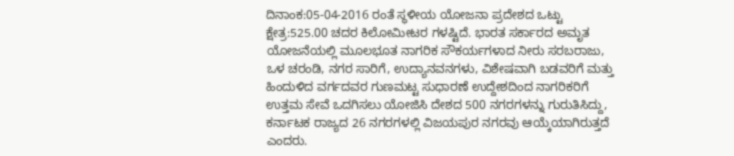ದಿನಾಂಕ:05-04-2016 ರಂತೆ ಸ್ಥಳೀಯ ಯೋಜನಾ ಪ್ರದೇಶದ ಒಟ್ಟು ಕ್ಷೇತ್ರ:525.00 ಚದರ ಕಿಲೋಮೀಟರ ಗಳಷ್ಟಿದೆ. ಭಾರತ ಸರ್ಕಾರದ ಅಮೃತ ಯೋಜನೆಯಲ್ಲಿ ಮೂಲಭೂತ ನಾಗರಿಕ ಸೌಕರ್ಯಗಳಾದ ನೀರು ಸರಬರಾಜು, ಒಳ ಚರಂಡಿ, ನಗರ ಸಾರಿಗೆ, ಉದ್ಯಾನವನಗಳು, ವಿಶೇಷವಾಗಿ ಬಡವರಿಗೆ ಮತ್ತು ಹಿಂದುಳಿದ ವರ್ಗದವರ ಗುಣಮಟ್ಟ ಸುಧಾರಣೆ ಉದ್ದೇಶದಿಂದ ನಾಗರಿಕರಿಗೆ ಉತ್ತಮ ಸೇವೆ ಒದಗಿಸಲು ಯೋಜಿಸಿ ದೇಶದ 500 ನಗರಗಳನ್ನು ಗುರುತಿಸಿದ್ದು, ಕರ್ನಾಟಕ ರಾಜ್ಯದ 26 ನಗರಗಳಲ್ಲಿ ವಿಜಯಪುರ ನಗರವು ಆಯ್ಕೆಯಾಗಿರುತ್ತದೆ ಎಂದರು.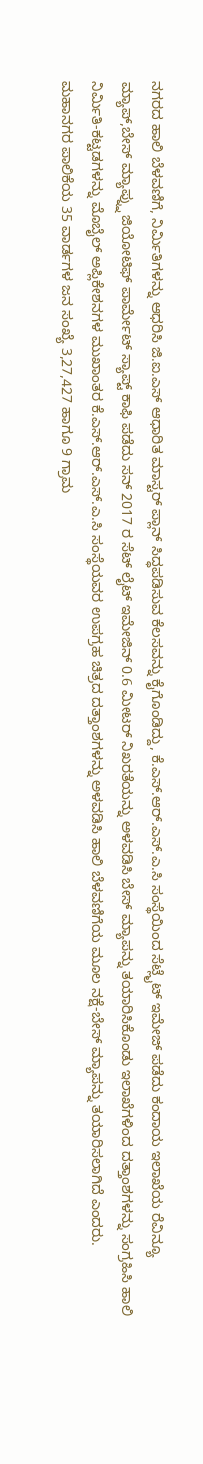ನಗರದ ಹಾಲಿ ಬೆಳವಣಿಗೆ, ನಿರ್ಮಿತಿಗಳನ್ನು ಆಧರಿಸಿ ಜಿ.ಐ.ಎಸ್ ಆಧಾರಿತ ಮಾಸ್ಟರ್ ಪ್ಲಾನ್ ಸಿದ್ಧಪಡಿಸುವ ಕೆಲಸವನ್ನು ಕೈಗೊಂಡಿದ್ದು, ಕೆ.ಎಸ್.ಆರ್.ಎಸ್.ಎ.ಸಿ ಸಂಸ್ಥೆಯಿಂದ ಸೆಟ್ಲೈಟ್ ಇಮೇಜ್ ಪಡೆದು ಕಂದಾಯ ಇಲಾಖೆಯ ರೆವಿನ್ಯೂ ಮ್ಯಾಪ್,ಬೇಸ್ ಮ್ಯಾಪ್ನ್ನು ಜಿಯೋಟಿಫ್ ಪಾರ್ಮೇಟ್ ಸ್ಯಾಪ್ಟ್ ಕಾಫಿ ಪಡೆದು ಸನ್ 2017 ರ ಸೆಟ್ ಲೈಟ್ ಇಮೇಜಿನ್ 0.6 ಮೀಟರ್ ನಿಖರತೆಯನ್ನು ಅಳವಡಿಸಿ ಬೇಸ್ ಮ್ಯಾಪನ್ನು ತಯಾರಿಸಿಕೊಂಡು ಇಲಾಖೆಗಳಿಂದ ದತ್ತಾಂಶಗಳನ್ನು ಸಂಗ್ರಹಿಸಿ ಹಾಲಿ ನಿರ್ಮಿತಿ-ಕಟ್ಟಡಗಳನ್ನು ಮೊಬೈಲ್ ಅಪ್ಲಿಕೇಶನಗಳ ಮುಖಾಂತರ ಕೆ.ಎಸ್.ಆರ್.ಎಸ್.ಎ.ಸಿ ಸಂಸ್ಥೆಯವರ ಉಪಗ್ರಹ ಚಿತ್ರದ ದತ್ತಾಂಶಗಳನ್ನು ಅಳವಡಿಸಿ ಹಾಲಿ ಬೆಳವಣಿಗೆಯ ಮೂಲ ನಕ್ಷೆ-ಬೇಸ್ ಮ್ಯಾಪನ್ನು ತಯಾರಿಸಲಾಗಿದೆ ಎಂದರು.
ಮಹಾನಗರ ಪಾಲಿಕೆಯ 35 ವಾರ್ಡಗಳ ಜನ ಸಂಖ್ಯೆ 3,27,427 ಹಾಗೂ 9 ಗ್ರಾಮ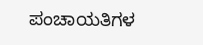ಪಂಚಾಯತಿಗಳ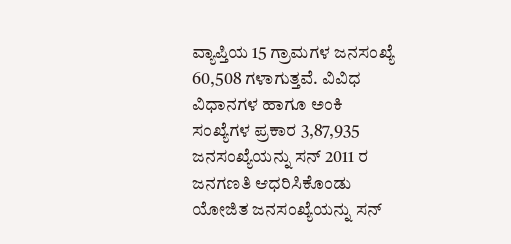ವ್ಯಾಪ್ತಿಯ 15 ಗ್ರಾಮಗಳ ಜನಸಂಖ್ಯೆ 60,508 ಗಳಾಗುತ್ತವೆ. ವಿವಿಧ ವಿಧಾನಗಳ ಹಾಗೂ ಅಂಕಿ ಸಂಖ್ಯೆಗಳ ಪ್ರಕಾರ 3,87,935 ಜನಸಂಖ್ಯೆಯನ್ನು ಸನ್ 2011 ರ ಜನಗಣತಿ ಆಧರಿಸಿಕೊಂಡು ಯೋಜಿತ ಜನಸಂಖ್ಯೆಯನ್ನು ಸನ್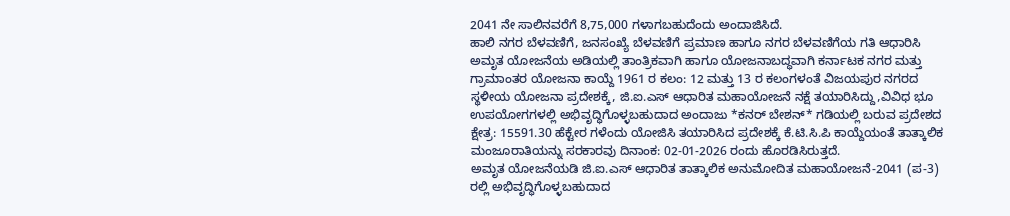2041 ನೇ ಸಾಲಿನವರೆಗೆ 8,75,000 ಗಳಾಗಬಹುದೆಂದು ಅಂದಾಜಿಸಿದೆ.
ಹಾಲಿ ನಗರ ಬೆಳವಣಿಗೆ, ಜನಸಂಖ್ಯೆ ಬೆಳವಣಿಗೆ ಪ್ರಮಾಣ ಹಾಗೂ ನಗರ ಬೆಳವಣಿಗೆಯ ಗತಿ ಆಧಾರಿಸಿ ಅಮೃತ ಯೋಜನೆಯ ಅಡಿಯಲ್ಲಿ ತಾಂತ್ರಿಕವಾಗಿ ಹಾಗೂ ಯೋಜನಾಬದ್ಧವಾಗಿ ಕರ್ನಾಟಕ ನಗರ ಮತ್ತು ಗ್ರಾಮಾಂತರ ಯೋಜನಾ ಕಾಯ್ದೆ 1961 ರ ಕಲಂ: 12 ಮತ್ತು 13 ರ ಕಲಂಗಳಂತೆ ವಿಜಯಪುರ ನಗರದ ಸ್ಥಳೀಯ ಯೋಜನಾ ಪ್ರದೇಶಕ್ಕೆ, ಜಿ.ಐ.ಎಸ್ ಆಧಾರಿತ ಮಹಾಯೋಜನೆ ನಕ್ಷೆ ತಯಾರಿಸಿದ್ದು,ವಿವಿಧ ಭೂ ಉಪಯೋಗಗಳಲ್ಲಿ ಅಭಿವೃದ್ಧಿಗೊಳ್ಳಬಹುದಾದ ಅಂದಾಜು *ಕನರ್ ಬೇಶನ್* ಗಡಿಯಲ್ಲಿ ಬರುವ ಪ್ರದೇಶದ ಕ್ಷೇತ್ರ: 15591.30 ಹೆಕ್ಟೇರ ಗಳೆಂದು ಯೋಜಿಸಿ ತಯಾರಿಸಿದ ಪ್ರದೇಶಕ್ಕೆ ಕೆ.ಟಿ.ಸಿ.ಪಿ ಕಾಯ್ದೆಯಂತೆ ತಾತ್ಕಾಲಿಕ ಮಂಜೂರಾತಿಯನ್ನು ಸರಕಾರವು ದಿನಾಂಕ: 02-01-2026 ರಂದು ಹೊರಡಿಸಿರುತ್ತದೆ.
ಅಮೃತ ಯೋಜನೆಯಡಿ ಜಿ.ಐ.ಎಸ್ ಆಧಾರಿತ ತಾತ್ಕಾಲಿಕ ಅನುಮೋದಿತ ಮಹಾಯೋಜನೆ-2041 (ಪ-3) ರಲ್ಲಿ ಅಭಿವೃದ್ಧಿಗೊಳ್ಳಬಹುದಾದ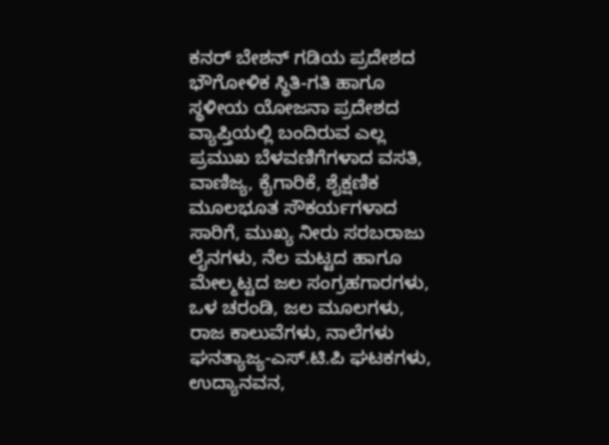ಕನರ್ ಬೇಶನ್ ಗಡಿಯ ಪ್ರದೇಶದ ಭೌಗೋಳಿಕ ಸ್ಥಿತಿ-ಗತಿ ಹಾಗೂ ಸ್ಥಳೀಯ ಯೋಜನಾ ಪ್ರದೇಶದ ವ್ಯಾಪ್ತಿಯಲ್ಲಿ ಬಂದಿರುವ ಎಲ್ಲ ಪ್ರಮುಖ ಬೆಳವಣಿಗೆಗಳಾದ ವಸತಿ, ವಾಣಿಜ್ಯ, ಕೈಗಾರಿಕೆ, ಶೈಕ್ಷಣಿಕ ಮೂಲಭೂತ ಸೌಕರ್ಯಗಳಾದ ಸಾರಿಗೆ, ಮುಖ್ಯ ನೀರು ಸರಬರಾಜು ಲೈನಗಳು, ನೆಲ ಮಟ್ಟದ ಹಾಗೂ ಮೇಲ್ಮಟ್ಟದ ಜಲ ಸಂಗ್ರಹಗಾರಗಳು, ಒಳ ಚರಂಡಿ, ಜಲ ಮೂಲಗಳು, ರಾಜ ಕಾಲುವೆಗಳು, ನಾಲೆಗಳು ಘನತ್ಯಾಜ್ಯ-ಎಸ್.ಟಿ.ಪಿ ಘಟಕಗಳು, ಉದ್ಯಾನವನ,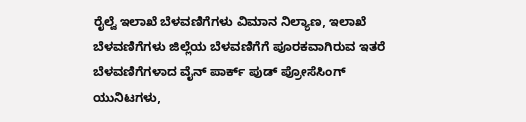ರೈಲ್ವೆ ಇಲಾಖೆ ಬೆಳವಣಿಗೆಗಳು ವಿಮಾನ ನಿಲ್ಯಾಣ, ಇಲಾಖೆ ಬೆಳವಣಿಗೆಗಳು ಜಿಲ್ಲೆಯ ಬೆಳವಣಿಗೆಗೆ ಪೂರಕವಾಗಿರುವ ಇತರೆ ಬೆಳವಣಿಗೆಗಳಾದ ವೈನ್ ಪಾರ್ಕ್ ಪುಡ್ ಪ್ರೋಸೆಸಿಂಗ್ ಯುನಿಟಗಳು,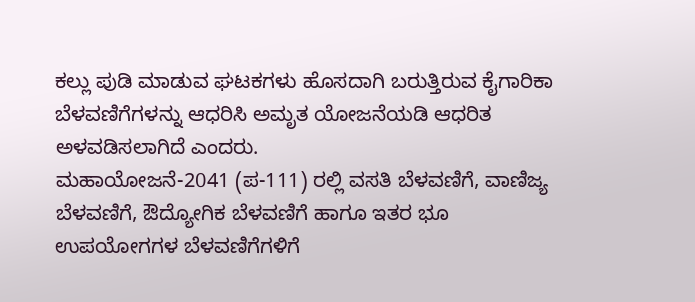ಕಲ್ಲು ಪುಡಿ ಮಾಡುವ ಘಟಕಗಳು ಹೊಸದಾಗಿ ಬರುತ್ತಿರುವ ಕೈಗಾರಿಕಾ ಬೆಳವಣಿಗೆಗಳನ್ನು ಆಧರಿಸಿ ಅಮೃತ ಯೋಜನೆಯಡಿ ಆಧರಿತ ಅಳವಡಿಸಲಾಗಿದೆ ಎಂದರು.
ಮಹಾಯೋಜನೆ-2041 (ಪ-111) ರಲ್ಲಿ ವಸತಿ ಬೆಳವಣಿಗೆ, ವಾಣಿಜ್ಯ ಬೆಳವಣಿಗೆ, ಔದ್ಯೋಗಿಕ ಬೆಳವಣಿಗೆ ಹಾಗೂ ಇತರ ಭೂ ಉಪಯೋಗಗಳ ಬೆಳವಣಿಗೆಗಳಿಗೆ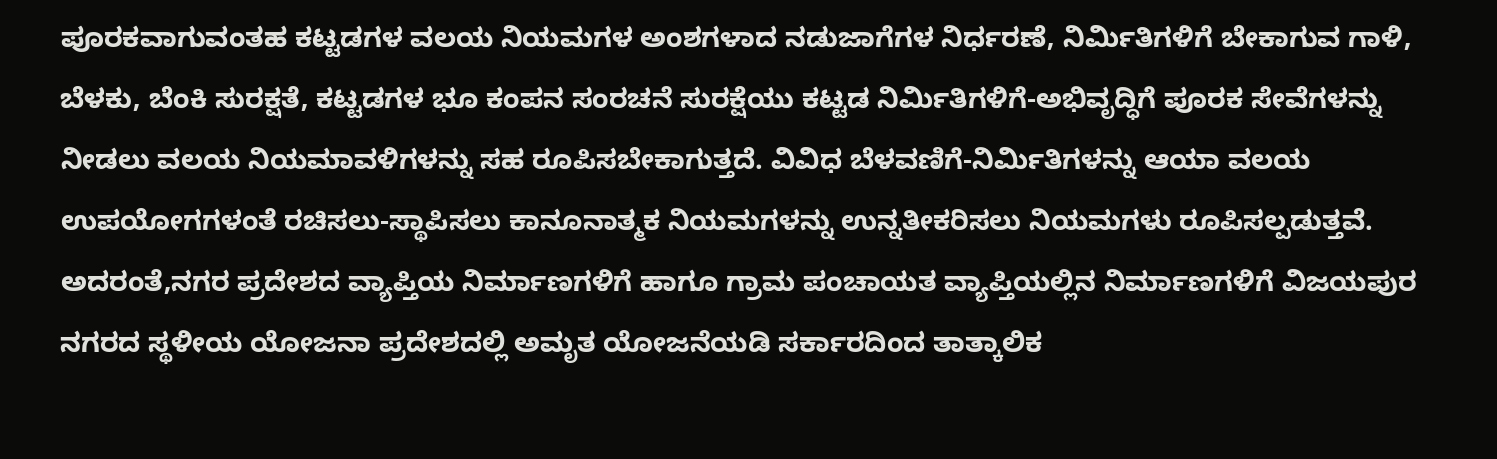ಪೂರಕವಾಗುವಂತಹ ಕಟ್ಟಡಗಳ ವಲಯ ನಿಯಮಗಳ ಅಂಶಗಳಾದ ನಡುಜಾಗೆಗಳ ನಿರ್ಧರಣೆ, ನಿರ್ಮಿತಿಗಳಿಗೆ ಬೇಕಾಗುವ ಗಾಳಿ, ಬೆಳಕು, ಬೆಂಕಿ ಸುರಕ್ಷತೆ, ಕಟ್ಟಡಗಳ ಭೂ ಕಂಪನ ಸಂರಚನೆ ಸುರಕ್ಷೆಯು ಕಟ್ಟಡ ನಿರ್ಮಿತಿಗಳಿಗೆ-ಅಭಿವೃದ್ಧಿಗೆ ಪೂರಕ ಸೇವೆಗಳನ್ನು ನೀಡಲು ವಲಯ ನಿಯಮಾವಳಿಗಳನ್ನು ಸಹ ರೂಪಿಸಬೇಕಾಗುತ್ತದೆ. ವಿವಿಧ ಬೆಳವಣಿಗೆ-ನಿರ್ಮಿತಿಗಳನ್ನು ಆಯಾ ವಲಯ ಉಪಯೋಗಗಳಂತೆ ರಚಿಸಲು-ಸ್ಥಾಪಿಸಲು ಕಾನೂನಾತ್ಮಕ ನಿಯಮಗಳನ್ನು ಉನ್ನತೀಕರಿಸಲು ನಿಯಮಗಳು ರೂಪಿಸಲ್ಪಡುತ್ತವೆ.
ಅದರಂತೆ,ನಗರ ಪ್ರದೇಶದ ವ್ಯಾಪ್ತಿಯ ನಿರ್ಮಾಣಗಳಿಗೆ ಹಾಗೂ ಗ್ರಾಮ ಪಂಚಾಯತ ವ್ಯಾಪ್ತಿಯಲ್ಲಿನ ನಿರ್ಮಾಣಗಳಿಗೆ ವಿಜಯಪುರ ನಗರದ ಸ್ಥಳೀಯ ಯೋಜನಾ ಪ್ರದೇಶದಲ್ಲಿ ಅಮೃತ ಯೋಜನೆಯಡಿ ಸರ್ಕಾರದಿಂದ ತಾತ್ಕಾಲಿಕ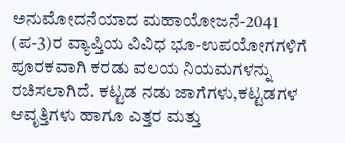ಅನುಮೋದನೆಯಾದ ಮಹಾಯೋಜನೆ-2041
(ಪ-3)ರ ವ್ಯಾಪ್ತಿಯ ವಿವಿಧ ಭೂ-ಉಪಯೋಗಗಳಿಗೆ ಪೂರಕವಾಗಿ ಕರಡು ವಲಯ ನಿಯಮಗಳನ್ನು ರಚಿಸಲಾಗಿದೆ. ಕಟ್ಟಡ ನಡು ಜಾಗೆಗಳು,ಕಟ್ಟಡಗಳ ಆವೃತ್ತಿಗಳು ಹಾಗೂ ಎತ್ತರ ಮತ್ತು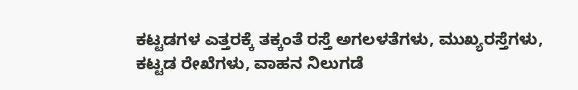ಕಟ್ಟಡಗಳ ಎತ್ತರಕ್ಕೆ ತಕ್ಕಂತೆ ರಸ್ತೆ ಅಗಲಳತೆಗಳು, ಮುಖ್ಯರಸ್ತೆಗಳು, ಕಟ್ಟಡ ರೇಖೆಗಳು, ವಾಹನ ನಿಲುಗಡೆ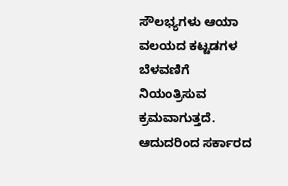ಸೌಲಭ್ಯಗಳು ಆಯಾ ವಲಯದ ಕಟ್ಟಡಗಳ ಬೆಳವಣಿಗೆ ನಿಯಂತ್ರಿಸುವ ಕ್ರಮವಾಗುತ್ತದೆ. ಆದುದರಿಂದ ಸರ್ಕಾರದ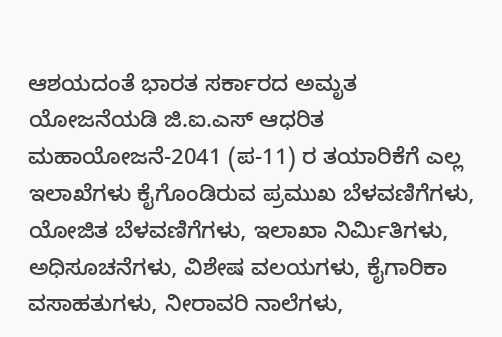ಆಶಯದಂತೆ ಭಾರತ ಸರ್ಕಾರದ ಅಮೃತ ಯೋಜನೆಯಡಿ ಜಿ.ಐ.ಎಸ್ ಆಧರಿತ ಮಹಾಯೋಜನೆ-2041 (ಪ-11) ರ ತಯಾರಿಕೆಗೆ ಎಲ್ಲ ಇಲಾಖೆಗಳು ಕೈಗೊಂಡಿರುವ ಪ್ರಮುಖ ಬೆಳವಣಿಗೆಗಳು, ಯೋಜಿತ ಬೆಳವಣಿಗೆಗಳು, ಇಲಾಖಾ ನಿರ್ಮಿತಿಗಳು, ಅಧಿಸೂಚನೆಗಳು, ವಿಶೇಷ ವಲಯಗಳು, ಕೈಗಾರಿಕಾ ವಸಾಹತುಗಳು, ನೀರಾವರಿ ನಾಲೆಗಳು,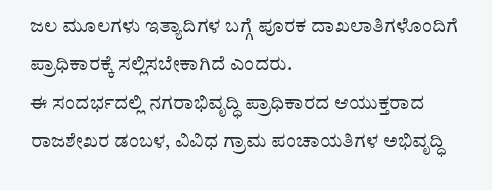ಜಲ ಮೂಲಗಳು ಇತ್ಯಾದಿಗಳ ಬಗ್ಗೆ ಪೂರಕ ದಾಖಲಾತಿಗಳೊಂದಿಗೆ ಪ್ರಾಧಿಕಾರಕ್ಕೆ ಸಲ್ಲಿಸಬೇಕಾಗಿದೆ ಎಂದರು.
ಈ ಸಂದರ್ಭದಲ್ಲಿ ನಗರಾಭಿವೃದ್ಧಿ ಪ್ರಾಧಿಕಾರದ ಆಯುಕ್ತರಾದ ರಾಜಶೇಖರ ಡಂಬಳ, ವಿವಿಧ ಗ್ರಾಮ ಪಂಚಾಯತಿಗಳ ಅಭಿವೃದ್ಧಿ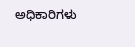ಅಧಿಕಾರಿಗಳು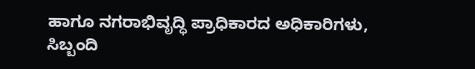ಹಾಗೂ ನಗರಾಭಿವೃದ್ಧಿ ಪ್ರಾಧಿಕಾರದ ಅಧಿಕಾರಿಗಳು, ಸಿಬ್ಬಂದಿ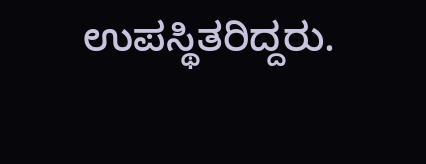ಉಪಸ್ಥಿತರಿದ್ದರು.